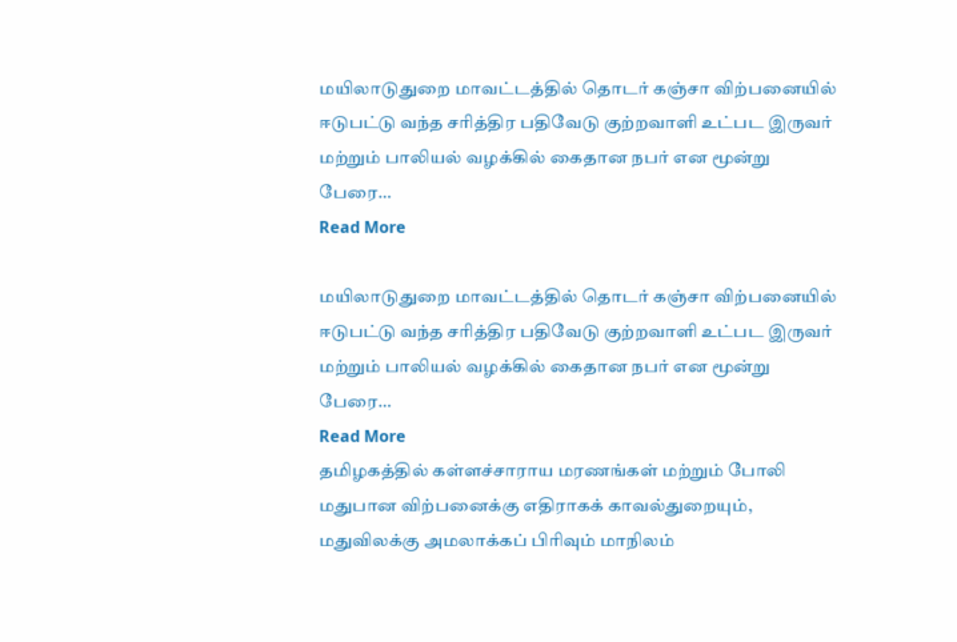மயிலாடுதுறை மாவட்டத்தில் தொடர் கஞ்சா விற்பனையில் ஈடுபட்டு வந்த சரித்திர பதிவேடு குற்றவாளி உட்பட இருவர் மற்றும் பாலியல் வழக்கில் கைதான நபர் என மூன்று பேரை…
Read More

மயிலாடுதுறை மாவட்டத்தில் தொடர் கஞ்சா விற்பனையில் ஈடுபட்டு வந்த சரித்திர பதிவேடு குற்றவாளி உட்பட இருவர் மற்றும் பாலியல் வழக்கில் கைதான நபர் என மூன்று பேரை…
Read More
தமிழகத்தில் கள்ளச்சாராய மரணங்கள் மற்றும் போலி மதுபான விற்பனைக்கு எதிராகக் காவல்துறையும், மதுவிலக்கு அமலாக்கப் பிரிவும் மாநிலம்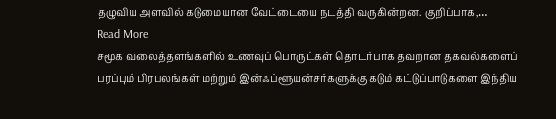தழுவிய அளவில் கடுமையான வேட்டையை நடத்தி வருகின்றன. குறிப்பாக,…
Read More
சமூக வலைத்தளங்களில் உணவுப் பொருட்கள் தொடர்பாக தவறான தகவல்களைப் பரப்பும் பிரபலங்கள் மற்றும் இன்ஃப்ளூயன்சர்களுக்கு கடும் கட்டுப்பாடுகளை இந்திய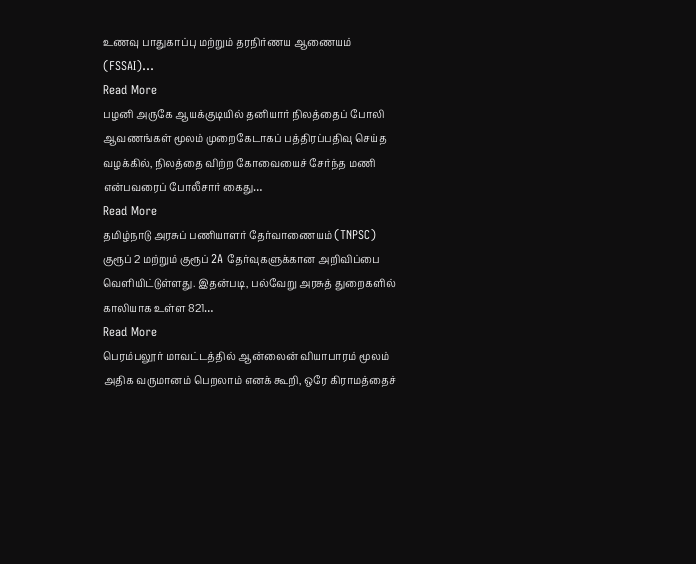உணவு பாதுகாப்பு மற்றும் தரநிர்ணய ஆணையம் (FSSAI)…
Read More
பழனி அருகே ஆயக்குடியில் தனியார் நிலத்தைப் போலி ஆவணங்கள் மூலம் முறைகேடாகப் பத்திரப்பதிவு செய்த வழக்கில், நிலத்தை விற்ற கோவையைச் சேர்ந்த மணி என்பவரைப் போலீசார் கைது…
Read More
தமிழ்நாடு அரசுப் பணியாளர் தேர்வாணையம் (TNPSC) குரூப் 2 மற்றும் குரூப் 2A தேர்வுகளுக்கான அறிவிப்பை வெளியிட்டுள்ளது. இதன்படி, பல்வேறு அரசுத் துறைகளில் காலியாக உள்ள 821…
Read More
பெரம்பலூர் மாவட்டத்தில் ஆன்லைன் வியாபாரம் மூலம் அதிக வருமானம் பெறலாம் எனக் கூறி, ஒரே கிராமத்தைச்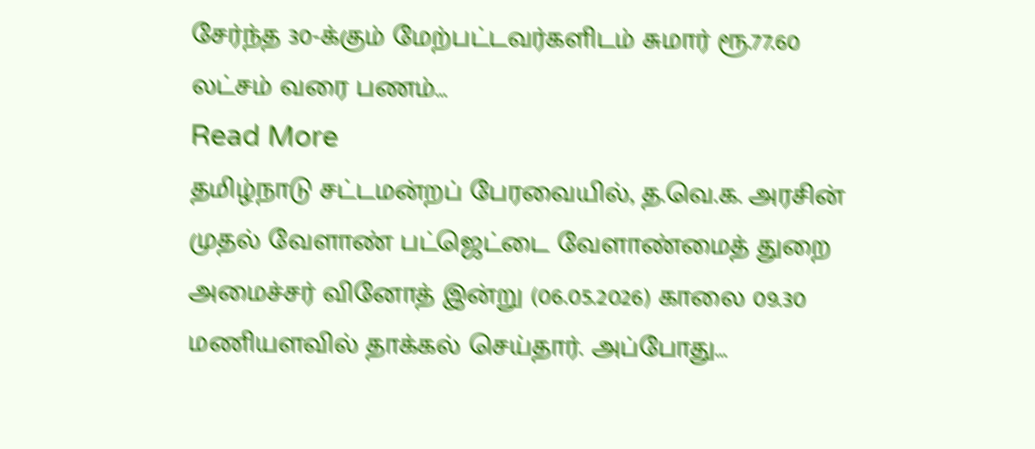சேர்ந்த 30-க்கும் மேற்பட்டவர்களிடம் சுமார் ரூ.77.60 லட்சம் வரை பணம்…
Read More
தமிழ்நாடு சட்டமன்றப் பேரவையில், த.வெ.க. அரசின் முதல் வேளாண் பட்ஜெட்டை வேளாண்மைத் துறை அமைச்சர் வினோத் இன்று (06.05.2026) காலை 09.30 மணியளவில் தாக்கல் செய்தார். அப்போது…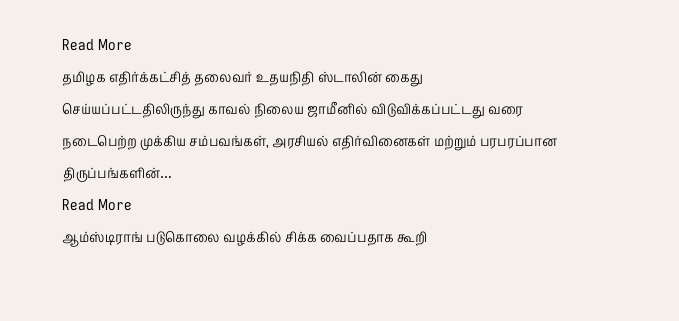Read More
தமிழக எதிர்க்கட்சித் தலைவர் உதயநிதி ஸ்டாலின் கைது செய்யப்பட்டதிலிருந்து காவல் நிலைய ஜாமீனில் விடுவிக்கப்பட்டது வரை நடைபெற்ற முக்கிய சம்பவங்கள், அரசியல் எதிர்வினைகள் மற்றும் பரபரப்பான திருப்பங்களின்…
Read More
ஆம்ஸ்டிராங் படுகொலை வழக்கில் சிக்க வைப்பதாக கூறி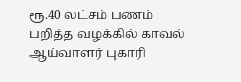ரூ.40 லட்சம் பணம் பறித்த வழக்கில் காவல் ஆய்வாளர் புகாரி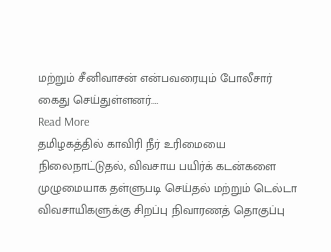மற்றும் சீனிவாசன் என்பவரையும் போலீசார் கைது செய்துள்ளனர்.…
Read More
தமிழகத்தில் காவிரி நீர் உரிமையை நிலைநாட்டுதல், விவசாய பயிர்க் கடன்களை முழுமையாக தள்ளுபடி செய்தல் மற்றும் டெல்டா விவசாயிகளுக்கு சிறப்பு நிவாரணத் தொகுப்பு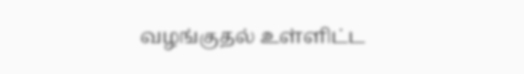வழங்குதல் உள்ளிட்ட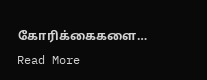கோரிக்கைகளை…
Read More